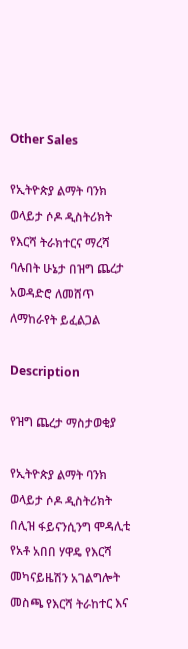Other Sales

የኢትዮጵያ ልማት ባንክ ወላይታ ሶዶ ዲስትሪክት የእርሻ ትራክተርና ማረሻ ባሉበት ሁኔታ በዝግ ጨረታ አወዳድሮ ለመሸጥ ለማከራየት ይፈልጋል

Description

የዝግ ጨረታ ማስታወቂያ

የኢትዮጵያ ልማት ባንክ ወላይታ ሶዶ ዲስትሪክት በሊዝ ፋይናንሲንግ ሞዳሊቲ የአቶ አበበ ሃዋዴ የእርሻ መካናይዜሽን አገልግሎት መስጫ የእርሻ ትራከተር እና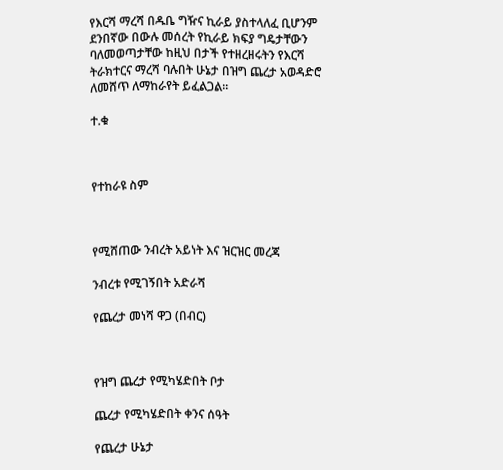የእርሻ ማረሻ በዱቤ ግዥና ኪራይ ያስተላለፈ ቢሆንም ደንበኛው በውሉ መሰረት የኪራይ ክፍያ ግዴታቸውን ባለመወጣታቸው ከዚህ በታች የተዘረዘሩትን የእርሻ ትራክተርና ማረሻ ባሉበት ሁኔታ በዝግ ጨረታ አወዳድሮ ለመሸጥ ለማከራየት ይፈልጋል።

ተ.ቁ



የተከራዩ ስም



የሚሸጠው ንብረት አይነት እና ዝርዝር መረጃ

ንብረቱ የሚገኝበት አድራሻ

የጨረታ መነሻ ዋጋ (በብር)



የዝግ ጨረታ የሚካሄድበት ቦታ

ጨረታ የሚካሄድበት ቀንና ሰዓት

የጨረታ ሁኔታ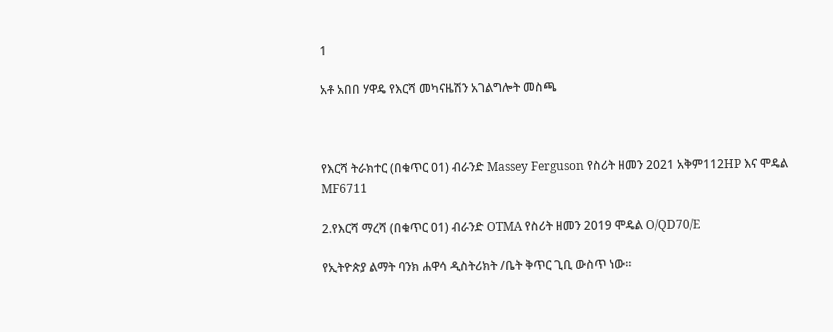1

አቶ አበበ ሃዋዴ የእርሻ መካናዜሽን አገልግሎት መስጫ



የእርሻ ትራክተር (በቁጥር 01) ብራንድ Massey Ferguson የስሪት ዘመን 2021 አቅም112HP እና ሞዴል MF6711

2.የእርሻ ማረሻ (በቁጥር 01) ብራንድ OTMA የስሪት ዘመን 2019 ሞዴል O/QD70/E

የኢትዮጵያ ልማት ባንክ ሐዋሳ ዲስትሪክት /ቤት ቅጥር ጊቢ ውስጥ ነው።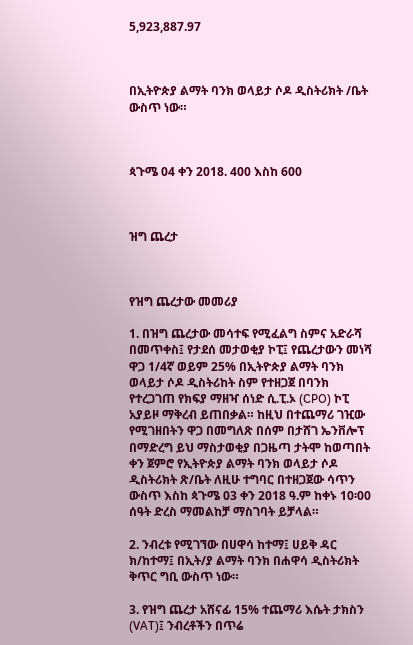5,923,887.97



በኢትዮጵያ ልማት ባንክ ወላይታ ሶዶ ዲስትሪክት /ቤት ውስጥ ነው።



ጳጉሜ 04 ቀን 2018. 400 እስከ 600



ዝግ ጨረታ



የዝግ ጨረታው መመሪያ

1. በዝግ ጨረታው መሳተፍ የሚፈልግ ስምና አድራሻ በመጥቀስ፤ የታደሰ መታወቂያ ኮፒ፤ የጨረታውን መነሻ ዋጋ 1/4ኛ ወይም 25% በኢትዮጵያ ልማት ባንክ ወላይታ ሶዶ ዲስትሪከት ስም የተዘጋጀ በባንክ የተረጋገጠ የክፍያ ማዘዣ ሰነድ ሲ.ፒ.ኦ (CPO) ኮፒ አያይዞ ማቅረብ ይጠበቃል። ከዚህ በተጨማሪ ገዢው የሚገዘበትን ዋጋ በመግለጽ በሰም በታሸገ ኤንቨሎፕ በማድረግ ይህ ማስታወቂያ በጋዜጣ ታትሞ ከወጣበት ቀን ጀምሮ የኢትዮጵያ ልማት ባንክ ወላይታ ሶዶ ዲስትሪክት ጽ/ቤት ለዚሁ ተግባር በተዘጋጀው ሳጥን ውስጥ እስከ ጳጉሜ 03 ቀን 2018 ዓ.ም ከቀኑ 10፡00 ሰዓት ድረስ ማመልከቻ ማስገባት ይቻላል።

2. ንብረቱ የሚገኘው በሀዋሳ ከተማ፤ ሀይቅ ዳር ክ/ከተማ፤ በኢት/ያ ልማት ባንክ በሐዋሳ ዲስትሪክት ቅጥር ግቢ ውስጥ ነው።

3. የዝግ ጨረታ አሸናፊ 15% ተጨማሪ እሴት ታክስን (VAT)፤ ንብረቶችን በጥሬ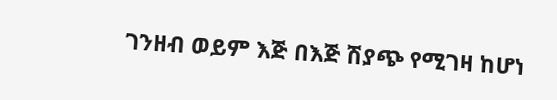ገንዘብ ወይም እጅ በእጅ ሽያጭ የሚገዛ ከሆነ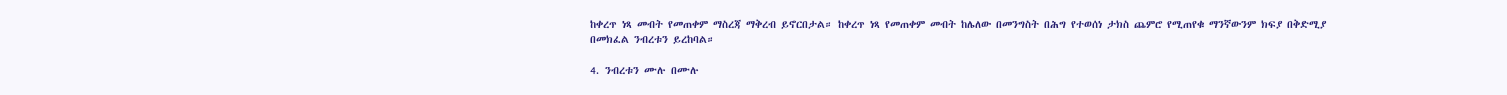ከቀረጥ ነጻ መብት የመጠቀም ማስረጃ ማቅረብ ይኖርበታል። ከቀረጥ ነጻ የመጠቀም መብት ከሌለው በመንግስት በሕግ የተወሰነ ታክስ ጨምሮ የሚጠየቁ ማንኛውንም ክፍያ በቅድሚያ በመክፈል ንብረቱን ይረከባል።

4. ንብረቱን ሙሉ በሙሉ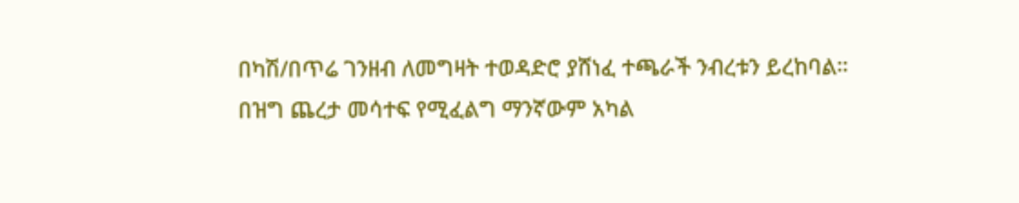በካሽ/በጥሬ ገንዘብ ለመግዛት ተወዳድሮ ያሸነፈ ተጫራች ንብረቱን ይረከባል። በዝግ ጨረታ መሳተፍ የሚፈልግ ማንኛውም አካል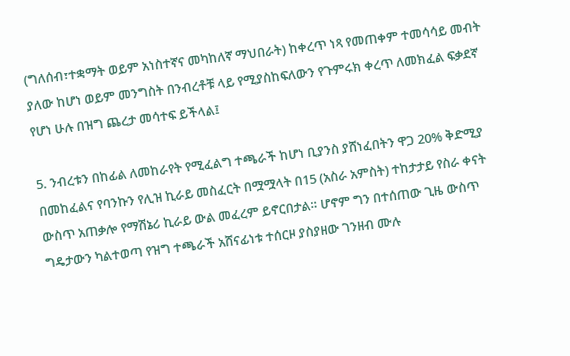(ግለሰብ፣ተቋማት ወይም አነስተኛና መካከለኛ ማህበራት) ከቀረጥ ነጻ የመጠቀም ተመሳሳይ መብት ያለው ከሆነ ወይም መንግስት በንብረቶቹ ላይ የሚያስከፍለውን የጉምሩክ ቀረጥ ለመክፈል ፍቃደኛ የሆነ ሁሉ በዝግ ጨረታ መሳተፍ ይችላል፤

5. ንብረቱን በከፊል ለመከራየት የሚፈልግ ተጫራች ከሆነ ቢያንስ ያሸነፈበትን ዋጋ 20% ቅድሚያ በመከፈልና የባንኩን የሊዝ ኪራይ መስፈርት በሟሟላት በ15 (አስራ አምስት) ተከታታይ የስራ ቀናት ውስጥ አጠቃሎ የማሽኔሪ ኪራይ ውል መፈረም ይኖርበታል። ሆኖም ግን በተሰጠው ጊዜ ውስጥ ግዴታውን ካልተወጣ የዝግ ተጫራች አሸናፊነቱ ተሰርዞ ያስያዘው ገንዘብ ሙሉ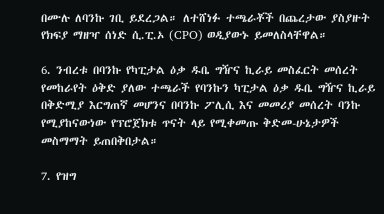በሙሉ ለባንኩ ገቢ ይደረጋል። ለተሸነፉ ተጫራቾች በጨረታው ያስያዙት የክፍያ ማዘዣ ሰነድ ሲ.ፒ.ኦ (CPO) ወዲያውኑ ይመለስላቸዋል።

6. ንብረቱ በባንኩ የካፒታል ዕቃ ዱቤ ግዥና ኪራይ መስፈርት መሰረት የመከራየት ዕቅድ ያለው ተጫራች የባንኩን ካፒታል ዕቃ ዱቤ ግዥና ኪራይ በቅድሚያ እርግጠኛ መሆንና በባንኩ ፖሊሲ እና መመሪያ መሰረት ባንኩ የሚያከናውነው የፕሮጀክቱ ጥናት ላይ የሚቀመጡ ቅድመ-ሁኔታዎች መስማማት ይጠበቅበታል።

7. የዝግ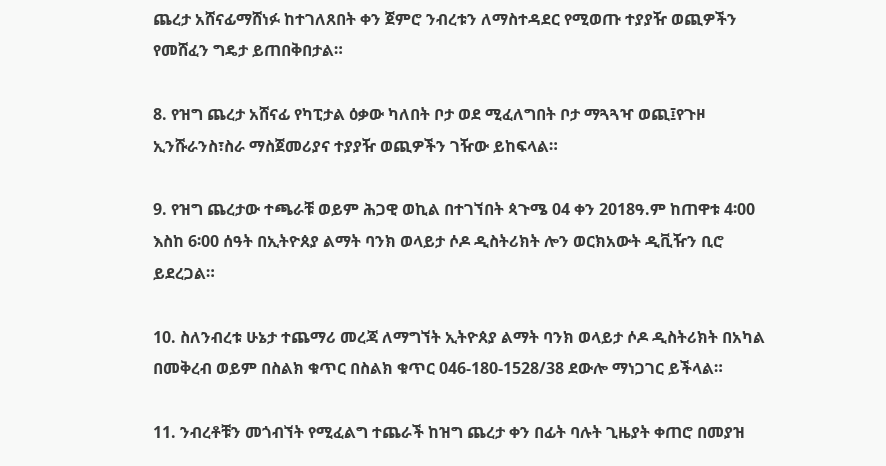ጨረታ አሸናፊማሸነፉ ከተገለጸበት ቀን ጀምሮ ንብረቱን ለማስተዳደር የሚወጡ ተያያዥ ወጪዎችን የመሸፈን ግዴታ ይጠበቅበታል።

8. የዝግ ጨረታ አሸናፊ የካፒታል ዕቃው ካለበት ቦታ ወደ ሚፈለግበት ቦታ ማጓጓዣ ወጪ፤የጉዞ ኢንሹራንስ፣ስራ ማስጀመሪያና ተያያዥ ወጪዎችን ገዥው ይከፍላል።

9. የዝግ ጨረታው ተጫራቹ ወይም ሕጋዊ ወኪል በተገኘበት ጳጉሜ 04 ቀን 2018ዓ.ም ከጠዋቱ 4፡00 እስከ 6፡00 ሰዓት በኢትዮጰያ ልማት ባንክ ወላይታ ሶዶ ዲስትሪክት ሎን ወርክአውት ዲቪዥን ቢሮ ይደረጋል።

10. ስለንብረቱ ሁኔታ ተጨማሪ መረጃ ለማግኘት ኢትዮጰያ ልማት ባንክ ወላይታ ሶዶ ዲስትሪክት በአካል በመቅረብ ወይም በስልክ ቁጥር በስልክ ቁጥር 046-180-1528/38 ደውሎ ማነጋገር ይችላል።

11. ንብረቶቹን መጎብኘት የሚፈልግ ተጨራች ከዝግ ጨረታ ቀን በፊት ባሉት ጊዜያት ቀጠሮ በመያዝ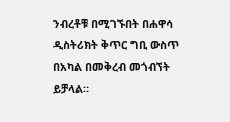ንብረቶቹ በሚገኙበት በሐዋሳ ዲስትሪክት ቅጥር ግቢ ውስጥ በአካል በመቅረብ መጎብኘት ይቻላል።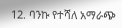12. ባንኩ የተሻለ አማራጭ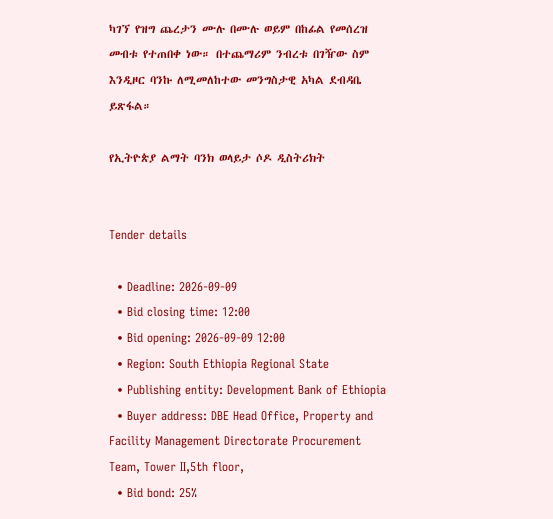ካገኘ የዝግ ጨረታን ሙሉ በሙሉ ወይም በከፊል የመሰረዝ መብቱ የተጠበቀ ነው። በተጨማሪም ንብረቱ በገዥው ስም እንዲዞር ባንኩ ለሚመለከተው መንግስታዊ አካል ደብዳቤ ይጽፋል።

የኢትዮጵያ ልማት ባንክ ወላይታ ሶዶ ዲስትሪክት


Tender details

  • Deadline: 2026-09-09
  • Bid closing time: 12:00
  • Bid opening: 2026-09-09 12:00
  • Region: South Ethiopia Regional State
  • Publishing entity: Development Bank of Ethiopia
  • Buyer address: DBE Head Office, Property and Facility Management Directorate Procurement Team, Tower II,5th floor,
  • Bid bond: 25%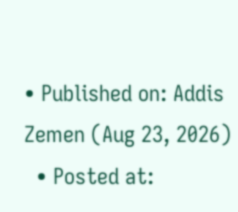• Published on: Addis Zemen (Aug 23, 2026)
  • Posted at: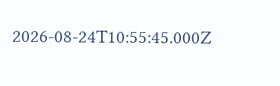2026-08-24T10:55:45.000Z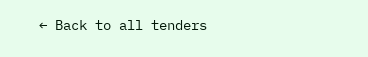← Back to all tenders